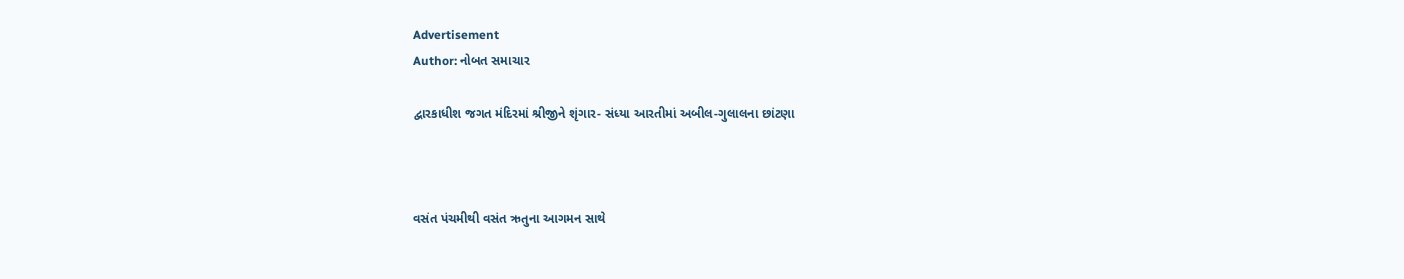Advertisement
Author: નોબત સમાચાર

દ્વારકાધીશ જગત મંદિરમાં શ્રીજીને શૃંગાર- સંધ્યા આરતીમાં અબીલ-ગુલાલના છાંટણા



વસંત પંચમીથી વસંત ઋતુના આગમન સાથે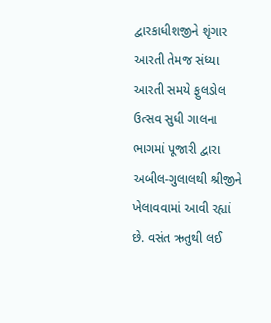દ્વારકાધીશજીને શૃંગાર આરતી તેમજ સંધ્યા આરતી સમયે ફુલડોલ ઉત્સવ સુધી ગાલના ભાગમાં પૂજારી દ્વારા અબીલ-ગુલાલથી શ્રીજીને ખેલાવવામાં આવી રહ્યાં છે. વસંત ઋતુથી લઈ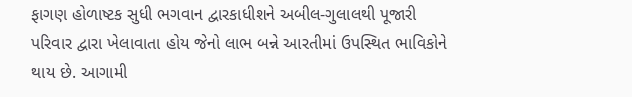ફાગણ હોળાષ્ટક સુધી ભગવાન દ્વારકાધીશને અબીલ-ગુલાલથી પૂજારી પરિવાર દ્વારા ખેલાવાતા હોય જેનો લાભ બન્ને આરતીમાં ઉપસ્થિત ભાવિકોને થાય છે. આગામી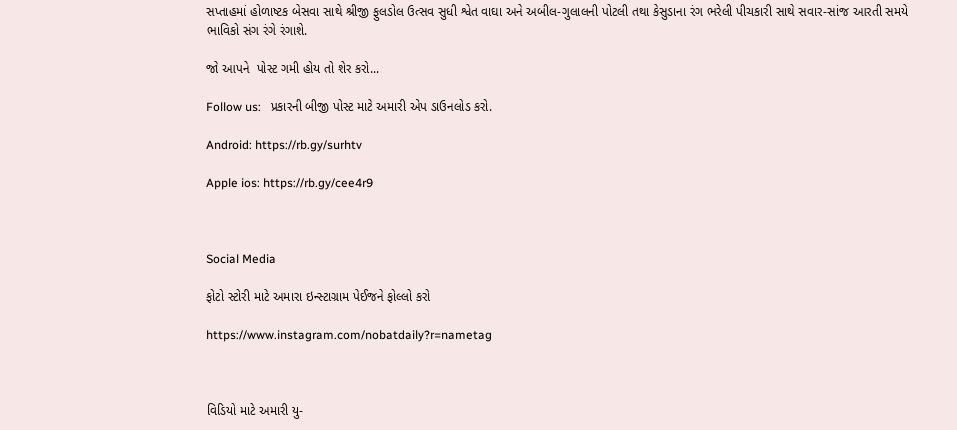સપ્તાહમાં હોળાષ્ટક બેસવા સાથે શ્રીજી ફુલડોલ ઉત્સવ સુધી શ્વેત વાઘા અને અબીલ-ગુલાલની પોટલી તથા કેસુડાના રંગ ભરેલી પીચકારી સાથે સવાર-સાંજ આરતી સમયે ભાવિકો સંગ રંગે રંગાશે.

જો આપને  પોસ્ટ ગમી હોય તો શેર કરો...

Follow us:   પ્રકારની બીજી પોસ્ટ માટે અમારી એપ ડાઉનલોડ કરો.

Android: https://rb.gy/surhtv

Apple ios: https://rb.gy/cee4r9



Social Media

ફોટો સ્ટોરી માટે અમારા ઇન્સ્ટાગ્રામ પેઈજને ફોલ્લો કરો

https://www.instagram.com/nobatdaily?r=nametag



વિડિયો માટે અમારી યુ-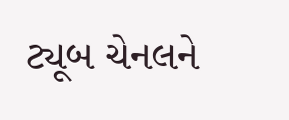ટ્યૂબ ચેનલને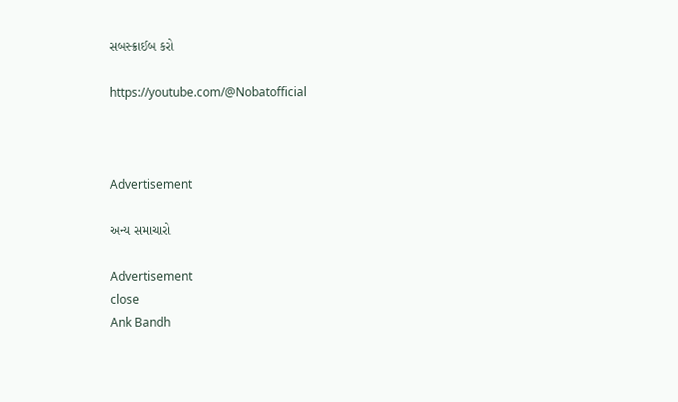સબસ્ક્રાઈબ કરો

https://youtube.com/@Nobatofficial



Advertisement

અન્ય સમાચારો

Advertisement
close
Ank Bandh